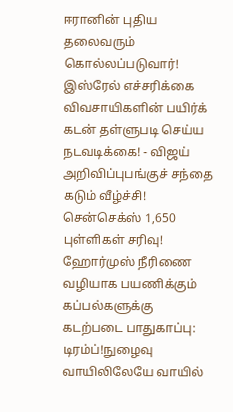ஈரானின் புதிய தலைவரும் கொல்லப்படுவார்! இஸ்ரேல் எச்சரிக்கை விவசாயிகளின் பயிர்க் கடன் தள்ளுபடி செய்ய நடவடிக்கை! - விஜய் அறிவிப்புபங்குச் சந்தை கடும் வீழ்ச்சி! சென்செக்ஸ் 1,650 புள்ளிகள் சரிவு! ஹோர்முஸ் நீரிணை வழியாக பயணிக்கும் கப்பல்களுக்கு கடற்படை பாதுகாப்பு: டிரம்ப்!நுழைவு வாயிலிலேயே வாயில்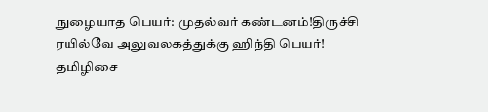நுழையாத பெயர்: முதல்வர் கண்டனம்!திருச்சி ரயில்வே அலுவலகத்துக்கு ஹிந்தி பெயர்! தமிழிசை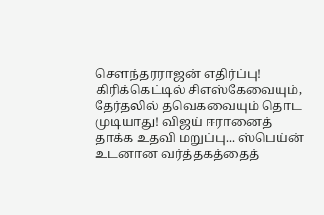செளந்தரராஜன் எதிர்ப்பு! கிரிக்கெட்டில் சிஎஸ்கேவையும், தேர்தலில் தவெகவையும் தொட முடியாது! விஜய் ஈரானைத் தாக்க உதவி மறுப்பு... ஸ்பெய்ன் உடனான வர்த்தகத்தைத்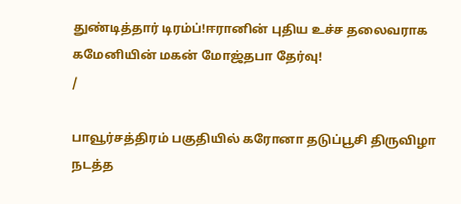துண்டித்தார் டிரம்ப்!ஈரானின் புதிய உச்ச தலைவராக கமேனியின் மகன் மோஜ்தபா தேர்வு!
/

பாவூர்சத்திரம் பகுதியில் கரோனா தடுப்பூசி திருவிழா நடத்த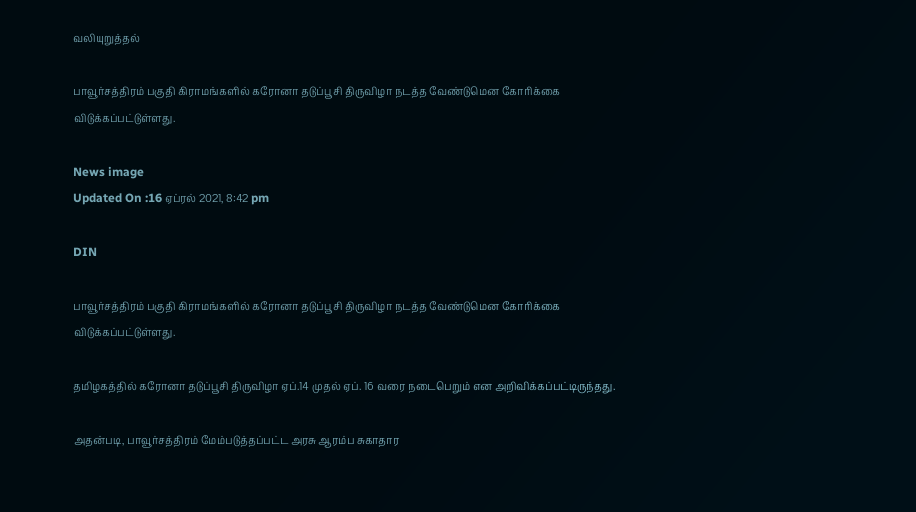வலியுறுத்தல்

பாவூர்சத்திரம் பகுதி கிராமங்களில் கரோனா தடுப்பூசி திருவிழா நடத்த வேண்டுமென கோரிக்கை விடுக்கப்பட்டுள்ளது.

News image
Updated On :16 ஏப்ரல் 2021, 8:42 pm

DIN

பாவூர்சத்திரம் பகுதி கிராமங்களில் கரோனா தடுப்பூசி திருவிழா நடத்த வேண்டுமென கோரிக்கை விடுக்கப்பட்டுள்ளது.

தமிழகத்தில் கரோனா தடுப்பூசி திருவிழா ஏப்.14 முதல் ஏப். 16 வரை நடைபெறும் என அறிவிக்கப்பட்டிருந்தது.

அதன்படி, பாவூர்சத்திரம் மேம்படுத்தப்பட்ட அரசு ஆரம்ப சுகாதார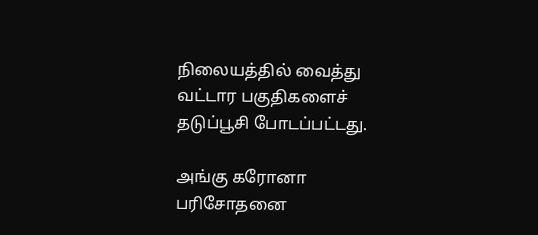நிலையத்தில் வைத்து வட்டார பகுதிகளைச் தடுப்பூசி போடப்பட்டது.

அங்கு கரோனா பரிசோதனை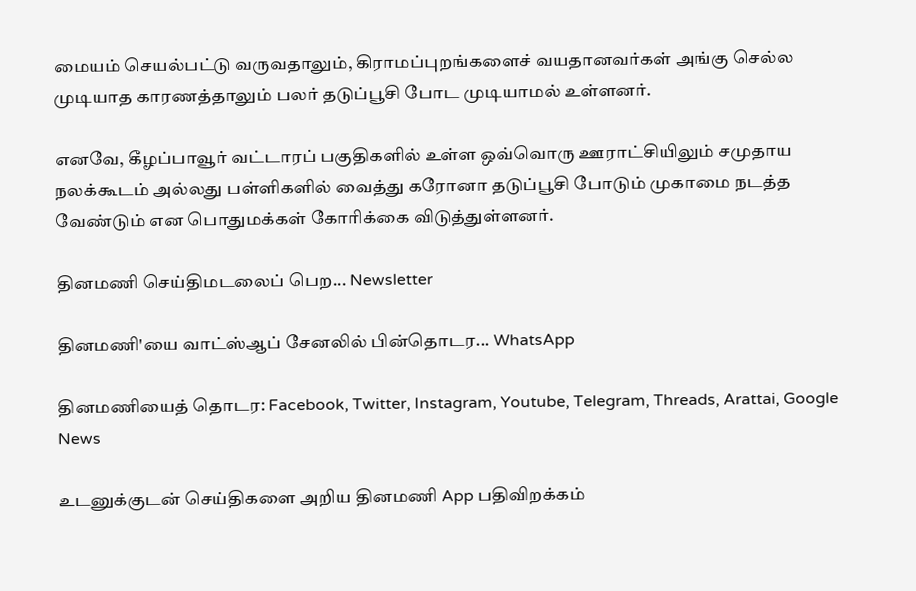மையம் செயல்பட்டு வருவதாலும், கிராமப்புறங்களைச் வயதானவர்கள் அங்கு செல்ல முடியாத காரணத்தாலும் பலர் தடுப்பூசி போட முடியாமல் உள்ளனர்.

எனவே, கீழப்பாவூர் வட்டாரப் பகுதிகளில் உள்ள ஒவ்வொரு ஊராட்சியிலும் சமுதாய நலக்கூடம் அல்லது பள்ளிகளில் வைத்து கரோனா தடுப்பூசி போடும் முகாமை நடத்த வேண்டும் என பொதுமக்கள் கோரிக்கை விடுத்துள்ளனர்.

தினமணி செய்திமடலைப் பெற... Newsletter

தினமணி'யை வாட்ஸ்ஆப் சேனலில் பின்தொடர... WhatsApp

தினமணியைத் தொடர: Facebook, Twitter, Instagram, Youtube, Telegram, Threads, Arattai, Google News

உடனுக்குடன் செய்திகளை அறிய தினமணி App பதிவிறக்கம்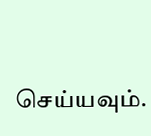செய்யவும்.